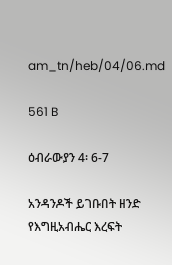am_tn/heb/04/06.md

561 B

ዕብራውያን 4፡ 6-7

አንዳንዶች ይገቡበት ዘንድ የእግዚአብሔር እረፍት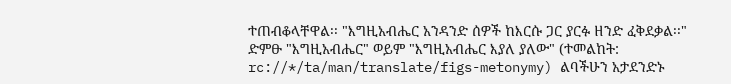ተጠብቆላቸዋል፡፡ "እግዚአብሔር አንዳንድ ሰዎች ከእርሱ ጋር ያርፉ ዘንድ ፈቅደቃል፡፡" ድምፁ "እግዚአብሔር" ወይም "እግዚአብሔር እያለ ያለው" (ተመልከት: rc://*/ta/man/translate/figs-metonymy) ልባችሁን አታደንድኑ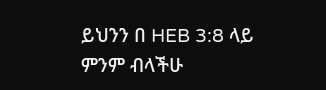ይህንን በ HEB 3:8 ላይ ምንም ብላችሁ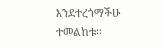እንደተረጎማችሁ ተመልከቱ፡፡